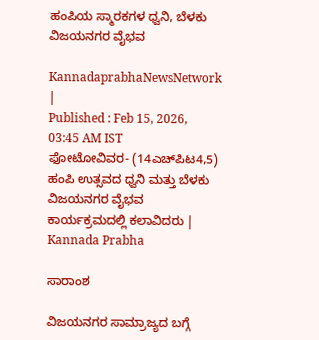ಹಂಪಿಯ ಸ್ಮಾರಕಗಳ ಧ್ವನಿ, ಬೆಳಕು ವಿಜಯನಗರ ವೈಭವ

KannadaprabhaNewsNetwork |
Published : Feb 15, 2026, 03:45 AM IST
ಫೋಟೋವಿವರ- (14ಎಚ್‌ಪಿಟ4,5)  ಹಂಪಿ ಉತ್ಸವದ ಧ್ವನಿ ಮತ್ತು ಬೆಳಕು ವಿಜಯನಗರ ವೈಭವ ಕಾರ್ಯಕ್ರಮದಲ್ಲಿ ಕಲಾವಿದರು | Kannada Prabha

ಸಾರಾಂಶ

ವಿಜಯನಗರ ಸಾಮ್ರಾಜ್ಯದ ಬಗ್ಗೆ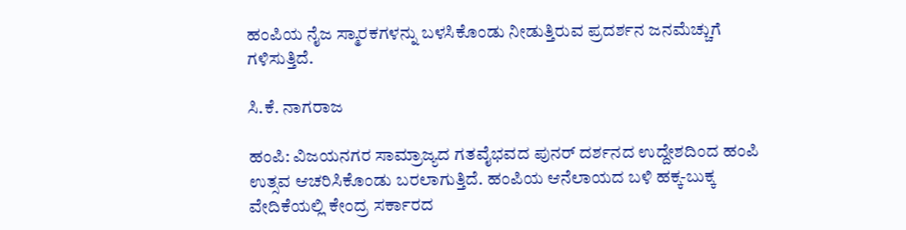ಹಂಪಿಯ ನೈಜ ಸ್ಮಾರಕಗಳನ್ನು ಬಳಸಿಕೊಂಡು ನೀಡುತ್ತಿರುವ ಪ್ರದರ್ಶನ ಜನಮೆಚ್ಚುಗೆ ಗಳಿಸುತ್ತಿದೆ.

ಸಿ.ಕೆ. ನಾಗರಾಜ

ಹಂಪಿ: ವಿಜಯನಗರ ಸಾಮ್ರಾಜ್ಯದ ಗತವೈಭವದ ಪುನರ್ ದರ್ಶನದ ಉದ್ದೇಶದಿಂದ ಹಂಪಿ ಉತ್ಸವ ಆಚರಿಸಿಕೊಂಡು ಬರಲಾಗುತ್ತಿದೆ. ಹಂಪಿಯ ಆನೆಲಾಯದ ಬಳಿ ಹಕ್ಕ-ಬುಕ್ಕ ವೇದಿಕೆಯಲ್ಲಿ ಕೇಂದ್ರ ಸರ್ಕಾರದ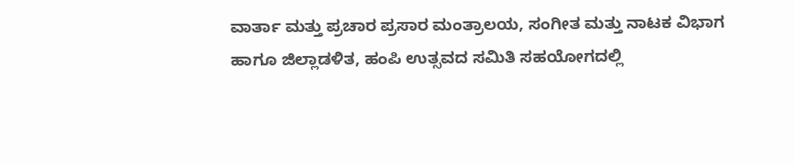ವಾರ್ತಾ ಮತ್ತು ಪ್ರಚಾರ ಪ್ರಸಾರ ಮಂತ್ರಾಲಯ, ಸಂಗೀತ ಮತ್ತು ನಾಟಕ ವಿಭಾಗ ಹಾಗೂ ಜಿಲ್ಲಾಡಳಿತ, ಹಂಪಿ ಉತ್ಸವದ ಸಮಿತಿ ಸಹಯೋಗದಲ್ಲಿ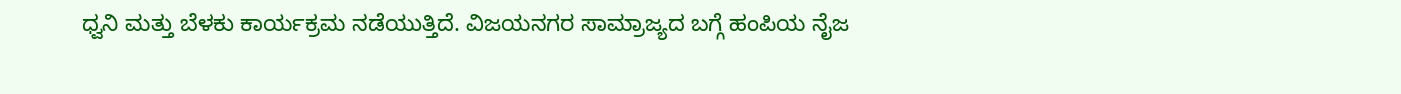ಧ್ವನಿ ಮತ್ತು ಬೆಳಕು ಕಾರ್ಯಕ್ರಮ ನಡೆಯುತ್ತಿದೆ. ವಿಜಯನಗರ ಸಾಮ್ರಾಜ್ಯದ ಬಗ್ಗೆ ಹಂಪಿಯ ನೈಜ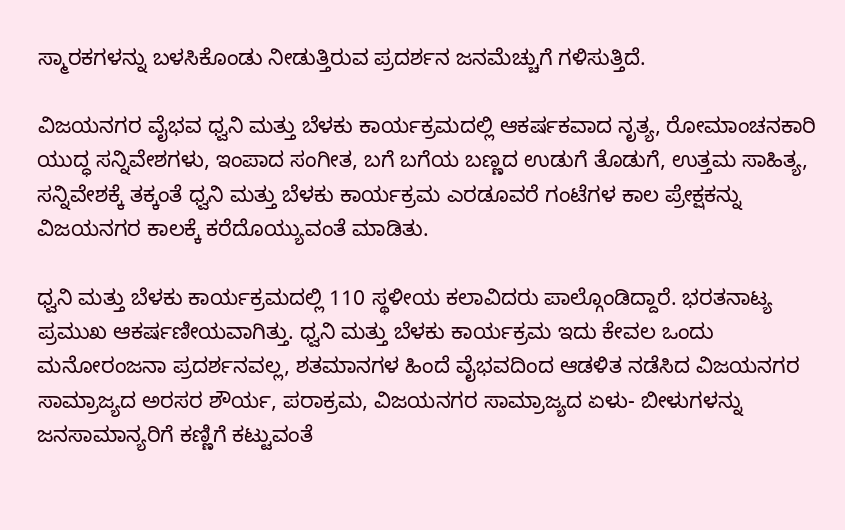ಸ್ಮಾರಕಗಳನ್ನು ಬಳಸಿಕೊಂಡು ನೀಡುತ್ತಿರುವ ಪ್ರದರ್ಶನ ಜನಮೆಚ್ಚುಗೆ ಗಳಿಸುತ್ತಿದೆ.

ವಿಜಯನಗರ ವೈಭವ ಧ್ವನಿ ಮತ್ತು ಬೆಳಕು ಕಾರ್ಯಕ್ರಮದಲ್ಲಿ ಆಕರ್ಷಕವಾದ ನೃತ್ಯ, ರೋಮಾಂಚನಕಾರಿ ಯುದ್ಧ ಸನ್ನಿವೇಶಗಳು, ಇಂಪಾದ ಸಂಗೀತ, ಬಗೆ ಬಗೆಯ ಬಣ್ಣದ ಉಡುಗೆ ತೊಡುಗೆ, ಉತ್ತಮ ಸಾಹಿತ್ಯ, ಸನ್ನಿವೇಶಕ್ಕೆ ತಕ್ಕಂತೆ ಧ್ವನಿ ಮತ್ತು ಬೆಳಕು ಕಾರ್ಯಕ್ರಮ ಎರಡೂವರೆ ಗಂಟೆಗಳ ಕಾಲ ಪ್ರೇಕ್ಷಕನ್ನು ವಿಜಯನಗರ ಕಾಲಕ್ಕೆ ಕರೆದೊಯ್ಯುವಂತೆ ಮಾಡಿತು.

ಧ್ವನಿ ಮತ್ತು ಬೆಳಕು ಕಾರ್ಯಕ್ರಮದಲ್ಲಿ 110 ಸ್ಥಳೀಯ ಕಲಾವಿದರು ಪಾಲ್ಗೊಂಡಿದ್ದಾರೆ. ಭರತನಾಟ್ಯ ಪ್ರಮುಖ ಆಕರ್ಷಣೀಯವಾಗಿತ್ತು. ಧ್ವನಿ ಮತ್ತು ಬೆಳಕು ಕಾರ್ಯಕ್ರಮ ಇದು ಕೇವಲ ಒಂದು ಮನೋರಂಜನಾ ಪ್ರದರ್ಶನವಲ್ಲ, ಶತಮಾನಗಳ ಹಿಂದೆ ವೈಭವದಿಂದ ಆಡಳಿತ ನಡೆಸಿದ ವಿಜಯನಗರ ಸಾಮ್ರಾಜ್ಯದ ಅರಸರ ಶೌರ್ಯ, ಪರಾಕ್ರಮ, ವಿಜಯನಗರ ಸಾಮ್ರಾಜ್ಯದ ಏಳು- ಬೀಳುಗಳನ್ನು ಜನಸಾಮಾನ್ಯರಿಗೆ ಕಣ್ಣಿಗೆ ಕಟ್ಟುವಂತೆ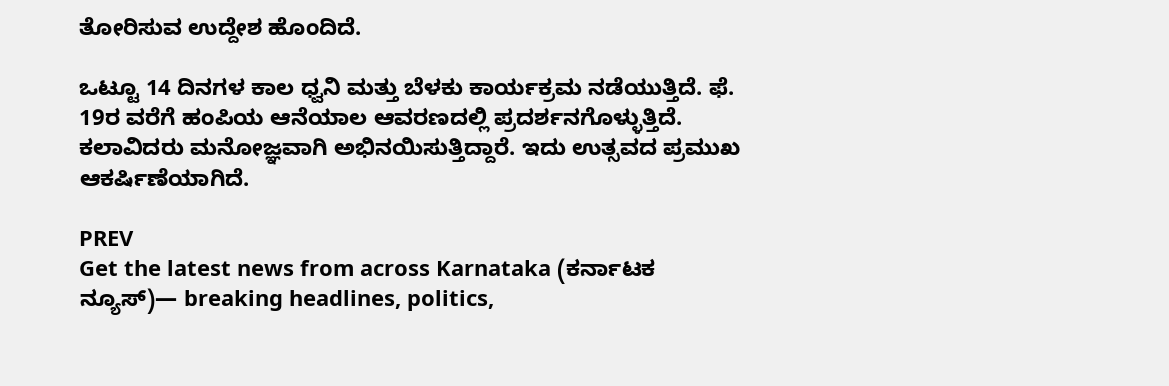ತೋರಿಸುವ ಉದ್ದೇಶ ಹೊಂದಿದೆ.

ಒಟ್ಟೂ 14 ದಿನಗಳ ಕಾಲ ಧ್ವನಿ ಮತ್ತು ಬೆಳಕು ಕಾರ್ಯಕ್ರಮ ನಡೆಯುತ್ತಿದೆ. ಫೆ. 19ರ ವರೆಗೆ ಹಂಪಿಯ ಆನೆಯಾಲ ಆವರಣದಲ್ಲಿ ಪ್ರದರ್ಶನಗೊಳ್ಳುತ್ತಿದೆ. ಕಲಾವಿದರು ಮನೋಜ್ಞವಾಗಿ ಅಭಿನಯಿಸುತ್ತಿದ್ದಾರೆ. ಇದು ಉತ್ಸವದ ಪ್ರಮುಖ ಆಕರ್ಷಿಣೆಯಾಗಿದೆ.

PREV
Get the latest news from across Karnataka (ಕರ್ನಾಟಕ ನ್ಯೂಸ್)— breaking headlines, politics,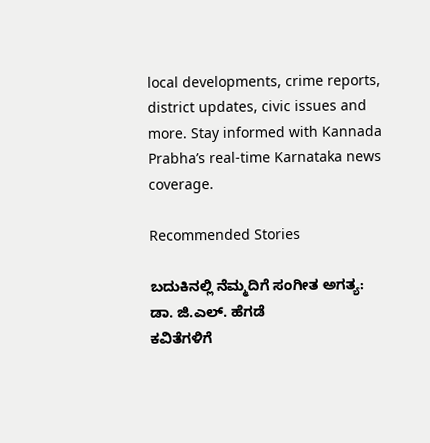local developments, crime reports, district updates, civic issues and more. Stay informed with Kannada Prabha’s real‑time Karnataka news coverage.

Recommended Stories

ಬದುಕಿನಲ್ಲಿ ನೆಮ್ಮದಿಗೆ ಸಂಗೀತ ಅಗತ್ಯ: ಡಾ. ಜಿ.ಎಲ್. ಹೆಗಡೆ
ಕವಿತೆಗಳಿಗೆ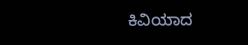ಕಿವಿಯಾದ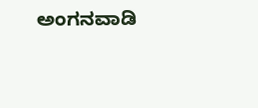ಅಂಗನವಾಡಿ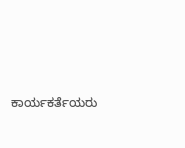ಕಾರ್ಯಕರ್ತೆಯರು